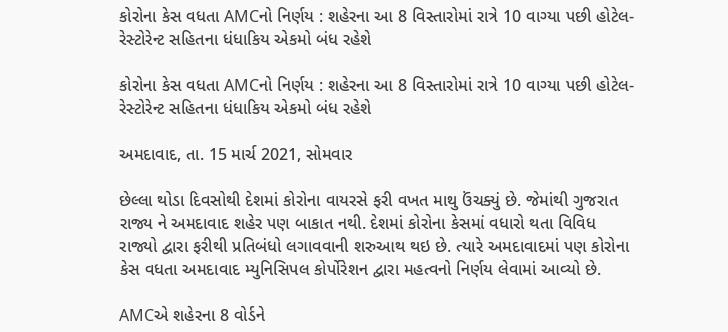કોરોના કેસ વધતા AMCનો નિર્ણય : શહેરના આ 8 વિસ્તારોમાં રાત્રે 10 વાગ્યા પછી હોટેલ-રેસ્ટોરેન્ટ સહિતના ધંધાકિય એકમો બંધ રહેશે

કોરોના કેસ વધતા AMCનો નિર્ણય : શહેરના આ 8 વિસ્તારોમાં રાત્રે 10 વાગ્યા પછી હોટેલ-રેસ્ટોરેન્ટ સહિતના ધંધાકિય એકમો બંધ રહેશે

અમદાવાદ, તા. 15 માર્ચ 2021, સોમવાર

છેલ્લા થોડા દિવસોથી દેશમાં કોરોના વાયરસે ફરી વખત માથુ ઉંચક્યું છે. જેમાંથી ગુજરાત રાજ્ય ને અમદાવાદ શહેર પણ બાકાત નથી. દેશમાં કોરોના કેસમાં વધારો થતા વિવિધ રાજ્યો દ્વારા ફરીથી પ્રતિબંધો લગાવવાની શરુઆથ થઇ છે. ત્યારે અમદાવાદમાં પણ કોરોના કેસ વધતા અમદાવાદ મ્યુનિસિપલ કોર્પોરેશન દ્વારા મહત્વનો નિર્ણય લેવામાં આવ્યો છે.

AMCએ શહેરના 8 વોર્ડને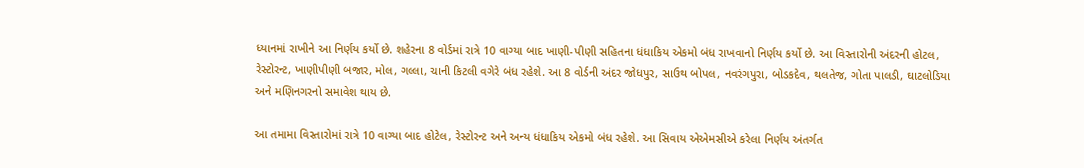ધ્યાનમાં રાખીને આ નિર્ણય કર્યો છે. શહેરના 8 વોર્ડમાં રાત્રે 10 વાગ્યા બાદ ખાણી-પીણી સહિતના ધંધાકિય એકમો બંધ રાખવાનો નિર્ણય કર્યો છે. આ વિસ્તારોની અંદરની હોટલ, રેસ્ટોરન્ટ, ખાણીપીણી બજાર, મોલ, ગલ્લા, ચાની કિટલી વગેરે બંધ રહેશે. આ 8 વોર્ડની અંદર જોધપુર, સાઉથ બોપલ, નવરંગપુરા, બોડકદેવ, થલતેજ, ગોતા પાલડી, ઘાટલોડિયા અને મણિનગરનો સમાવેશ થાય છે.

આ તમામા વિસ્તારોમાં રાત્રે 10 વાગ્યા બાદ હોટેલ, રેસ્ટોરન્ટ અને અન્ય ધંધાકિય એકમો બંધ રહેશે. આ સિવાય એએમસીએ કરેલા નિર્ણય અંતર્ગત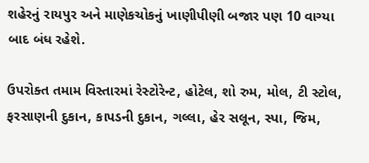શહેરનું રાયપુર અને માણેકચોકનું ખાણીપીણી બજાર પણ 10 વાગ્યા બાદ બંધ રહેશે.

ઉપરોક્ત તમામ વિસ્તારમાં રેસ્ટોરેન્ટ, હોટેલ, શો રુમ, મોલ, ટી સ્ટોલ, ફરસાણની દુકાન, કાપડની દુકાન, ગલ્લા, હેર સલૂન, સ્પા, જિમ,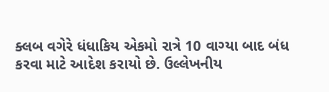ક્લબ વગેરે ધંધાકિય એકમો રાત્રે 10 વાગ્યા બાદ બંધ કરવા માટે આદેશ કરાયો છે. ઉલ્લેખનીય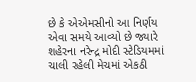છે કે એએમસીનો આ નિર્ણય એવા સમયે આવ્યો છે જ્યારે શહેરના નરેન્દ્ર મોદી સ્ટેડિયમમાં ચાલી રહેલી મેચમાં એકઠી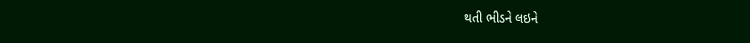થતી ભીડને લઇને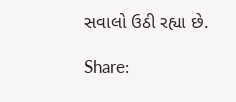સવાલો ઉઠી રહ્યા છે.

Share: